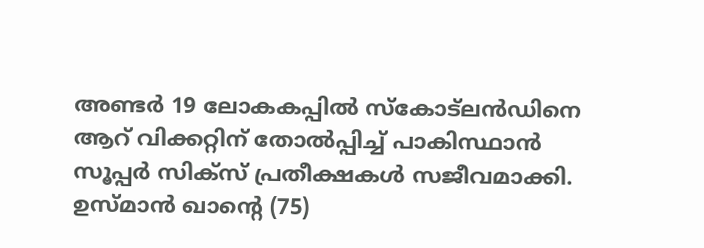അണ്ടര്‍ 19 ലോകകപ്പില്‍ സ്‌കോട്‌ലന്‍ഡിനെ ആറ് വിക്കറ്റിന് തോല്‍പ്പിച്ച് പാകിസ്ഥാന്‍ സൂപ്പര്‍ സിക്‌സ് പ്രതീക്ഷകള്‍ സജീവമാക്കി. ഉസ്മാന്‍ ഖാന്റെ (75)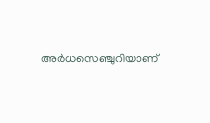അര്‍ധസെഞ്ചുറിയാണ്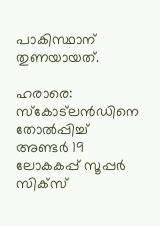പാകിസ്ഥാന് തുണയായത്.

ഹരാരെ: സ്‌കോട്‌ലന്‍ഡിനെ തോല്‍പ്പിച്ച് അണ്ടര്‍ 19 ലോകകപ്പ് സൂപ്പര്‍ സിക്‌സ്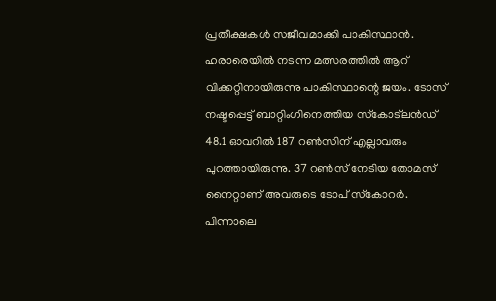പ്രതീക്ഷകള്‍ സജീവമാക്കി പാകിസ്ഥാന്‍. ഹരാരെയില്‍ നടന്ന മത്സരത്തില്‍ ആറ് വിക്കറ്റിനായിരുന്നു പാകിസ്ഥാന്റെ ജയം. ടോസ് നഷ്ടപ്പെട്ട് ബാറ്റിംഗിനെത്തിയ സ്‌കോട്‌ലന്‍ഡ് 48.1 ഓവറില്‍ 187 റണ്‍സിന് എല്ലാവരും പുറത്തായിരുന്നു. 37 റണ്‍സ് നേടിയ തോമസ് നൈറ്റാണ് അവരുടെ ടോപ് സ്‌കോറര്‍. പിന്നാലെ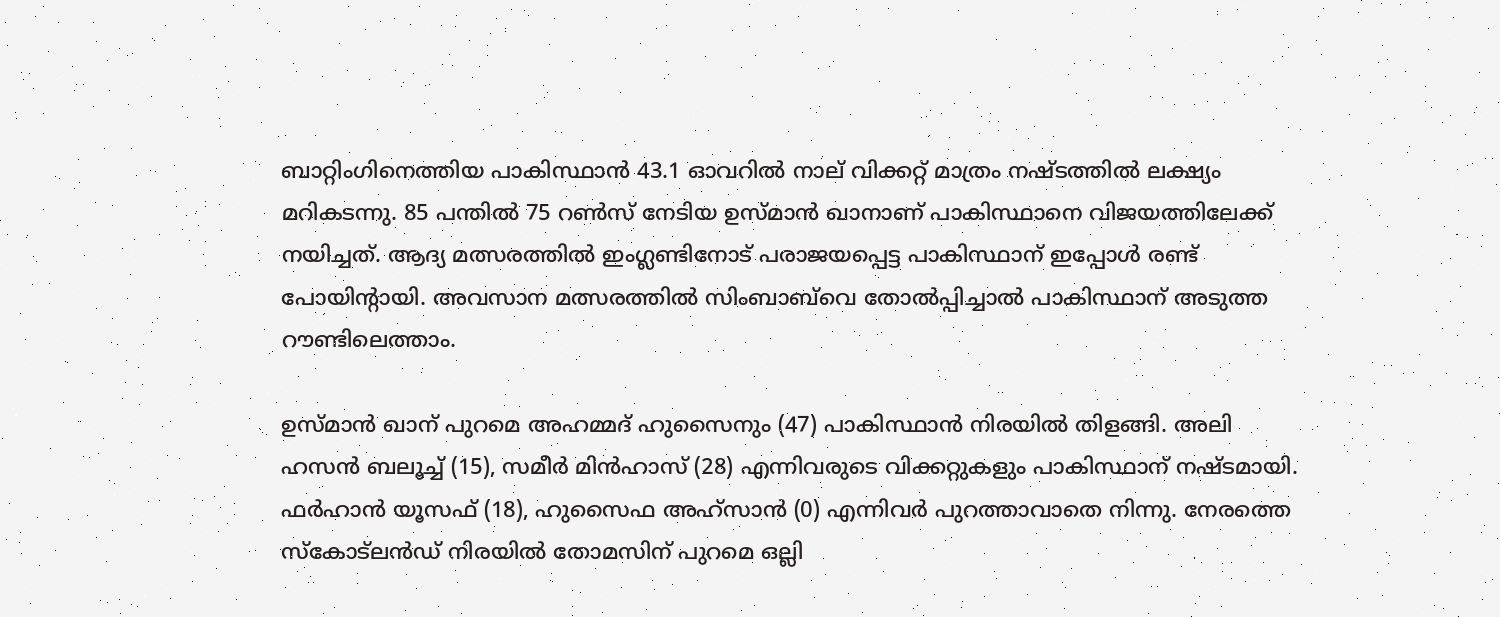ബാറ്റിംഗിനെത്തിയ പാകിസ്ഥാന്‍ 43.1 ഓവറില്‍ നാല് വിക്കറ്റ് മാത്രം നഷ്ടത്തില്‍ ലക്ഷ്യം മറികടന്നു. 85 പന്തില്‍ 75 റണ്‍സ് നേടിയ ഉസ്മാന്‍ ഖാനാണ് പാകിസ്ഥാനെ വിജയത്തിലേക്ക് നയിച്ചത്. ആദ്യ മത്സരത്തില്‍ ഇംഗ്ലണ്ടിനോട് പരാജയപ്പെട്ട പാകിസ്ഥാന് ഇപ്പോള്‍ രണ്ട് പോയിന്റായി. അവസാന മത്സരത്തില്‍ സിംബാബ്‌വെ തോല്‍പ്പിച്ചാല്‍ പാകിസ്ഥാന് അടുത്ത റൗണ്ടിലെത്താം.

ഉസ്മാന്‍ ഖാന് പുറമെ അഹമ്മദ് ഹുസൈനും (47) പാകിസ്ഥാന്‍ നിരയില്‍ തിളങ്ങി. അലി ഹസന്‍ ബലൂച്ച് (15), സമീര്‍ മിന്‍ഹാസ് (28) എന്നിവരുടെ വിക്കറ്റുകളും പാകിസ്ഥാന് നഷ്ടമായി. ഫര്‍ഹാന്‍ യൂസഫ് (18), ഹുസൈഫ അഹ്‌സാന്‍ (0) എന്നിവര്‍ പുറത്താവാതെ നിന്നു. നേരത്തെ സ്‌കോട്‌ലന്‍ഡ് നിരയില്‍ തോമസിന് പുറമെ ഒല്ലി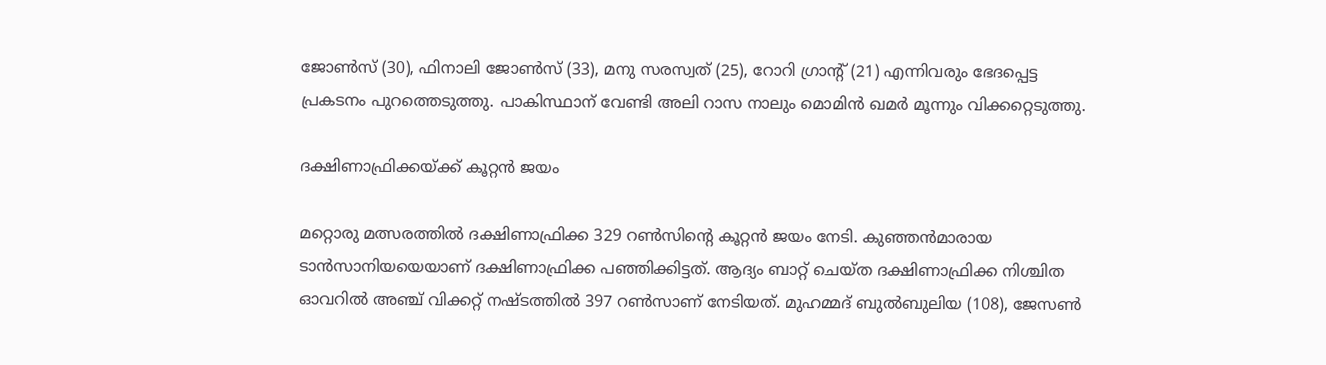ജോണ്‍സ് (30), ഫിനാലി ജോണ്‍സ് (33), മനു സരസ്വത് (25), റോറി ഗ്രാന്റ് (21) എന്നിവരും ഭേദപ്പെട്ട പ്രകടനം പുറത്തെടുത്തു. പാകിസ്ഥാന് വേണ്ടി അലി റാസ നാലും മൊമിന്‍ ഖമര്‍ മൂന്നും വിക്കറ്റെടുത്തു.

ദക്ഷിണാഫ്രിക്കയ്ക്ക് കൂറ്റന്‍ ജയം

മറ്റൊരു മത്സരത്തില്‍ ദക്ഷിണാഫ്രിക്ക 329 റണ്‍സിന്റെ കൂറ്റന്‍ ജയം നേടി. കുഞ്ഞന്‍മാരായ ടാന്‍സാനിയയെയാണ് ദക്ഷിണാഫ്രിക്ക പഞ്ഞിക്കിട്ടത്. ആദ്യം ബാറ്റ് ചെയ്ത ദക്ഷിണാഫ്രിക്ക നിശ്ചിത ഓവറില്‍ അഞ്ച് വിക്കറ്റ് നഷ്ടത്തില്‍ 397 റണ്‍സാണ് നേടിയത്. മുഹമ്മദ് ബുല്‍ബുലിയ (108), ജേസണ്‍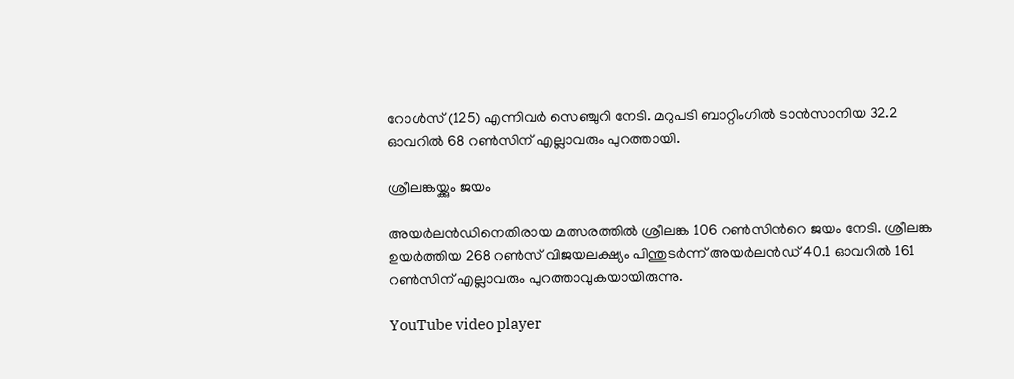റോള്‍സ് (125) എന്നിവര്‍ സെഞ്ചുറി നേടി. മറുപടി ബാറ്റിംഗില്‍ ടാന്‍സാനിയ 32.2 ഓവറില്‍ 68 റണ്‍സിന് എല്ലാവരും പുറത്തായി.

ശ്രീലങ്കയ്ക്കും ജയം

അയര്‍ലന്‍ഡിനെതിരായ മത്സരത്തില്‍ ശ്രീലങ്ക 106 റണ്‍സിന്‍റെ ജയം നേടി. ശ്രീലങ്ക ഉയര്‍ത്തിയ 268 റണ്‍സ് വിജയലക്ഷ്യം പിന്തുടര്‍ന്ന് അയര്‍ലന്‍ഡ് 40.1 ഓവറില്‍ 161 റണ്‍സിന് എല്ലാവരും പുറത്താവുകയായിരുന്നു.

YouTube video player